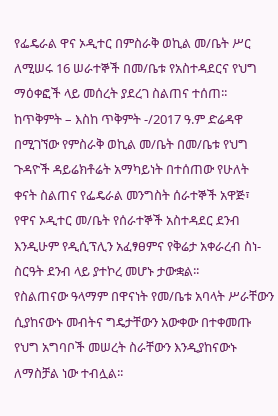የፌዴራል ዋና ኦዲተር በምስራቅ ወኪል መ/ቤት ሥር ለሚሠሩ 16 ሠራተኞች በመ/ቤቱ የአስተዳደርና የህግ ማዕቀፎች ላይ መሰረት ያደረገ ስልጠና ተሰጠ፡፡
ከጥቅምት – እስከ ጥቅምት -/2017 ዓ.ም ድሬዳዋ በሚገኘው የምስራቅ ወኪል መ/ቤት በመ/ቤቱ የህግ ጉዳዮች ዳይሬክቶሬት አማካይነት በተሰጠው የሁለት ቀናት ስልጠና የፌዴራል መንግስት ሰራተኞች አዋጅ፣ የዋና ኦዲተር መ/ቤት የሰራተኞች አስተዳደር ደንብ እንዲሁም የዲሲፕሊን አፈፃፀምና የቅሬታ አቀራረብ ስነ-ስርዓት ደንብ ላይ ያተኮረ መሆኑ ታውቋል፡፡
የስልጠናው ዓላማም በዋናነት የመ/ቤቱ አባላት ሥራቸውን ሲያከናውኑ መብትና ግዴታቸውን አውቀው በተቀመጡ የህግ አግባቦች መሠረት ስራቸውን እንዲያከናውኑ ለማስቻል ነው ተብሏል፡፡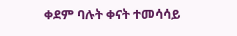ቀደም ባሉት ቀናት ተመሳሳይ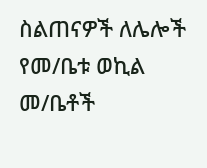ስልጠናዎች ለሌሎች የመ/ቤቱ ወኪል መ/ቤቶች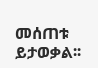መሰጠቱ ይታወቃል፡፡